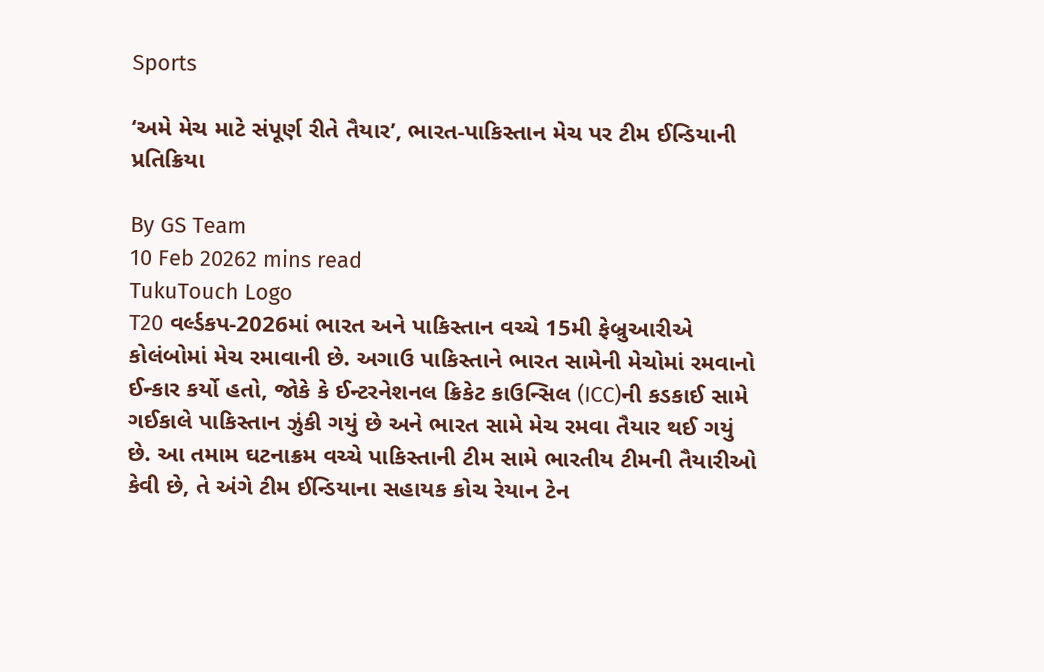Sports

‘અમે મેચ માટે સંપૂર્ણ રીતે તૈયાર’, ભારત-પાકિસ્તાન મેચ પર ટીમ ઈન્ડિયાની પ્રતિક્રિયા

By GS Team
10 Feb 20262 mins read
TukuTouch Logo
T20 વર્લ્ડકપ-2026માં ભારત અને પાકિસ્તાન વચ્ચે 15મી ફેબ્રુઆરીએ કોલંબોમાં મેચ રમાવાની છે. અગાઉ પાકિસ્તાને ભારત સામેની મેચોમાં રમવાનો ઈન્કાર કર્યો હતો, જોકે કે ઈન્ટરનેશનલ ક્રિકેટ કાઉન્સિલ (ICC)ની કડકાઈ સામે ગઈકાલે પાકિસ્તાન ઝુંકી ગયું છે અને ભારત સામે મેચ રમવા તૈયાર થઈ ગયું છે. આ તમામ ઘટનાક્રમ વચ્ચે પાકિસ્તાની ટીમ સામે ભારતીય ટીમની તૈયારીઓ કેવી છે, તે અંગે ટીમ ઈન્ડિયાના સહાયક કોચ રેયાન ટેન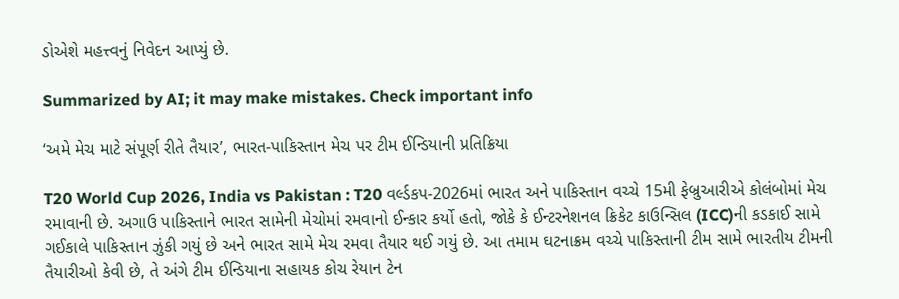ડોએશે મહત્ત્વનું નિવેદન આપ્યું છે.

Summarized by AI; it may make mistakes. Check important info

‘અમે મેચ માટે સંપૂર્ણ રીતે તૈયાર’, ભારત-પાકિસ્તાન મેચ પર ટીમ ઈન્ડિયાની પ્રતિક્રિયા

T20 World Cup 2026, India vs Pakistan : T20 વર્લ્ડકપ-2026માં ભારત અને પાકિસ્તાન વચ્ચે 15મી ફેબ્રુઆરીએ કોલંબોમાં મેચ રમાવાની છે. અગાઉ પાકિસ્તાને ભારત સામેની મેચોમાં રમવાનો ઈન્કાર કર્યો હતો, જોકે કે ઈન્ટરનેશનલ ક્રિકેટ કાઉન્સિલ (ICC)ની કડકાઈ સામે ગઈકાલે પાકિસ્તાન ઝુંકી ગયું છે અને ભારત સામે મેચ રમવા તૈયાર થઈ ગયું છે. આ તમામ ઘટનાક્રમ વચ્ચે પાકિસ્તાની ટીમ સામે ભારતીય ટીમની તૈયારીઓ કેવી છે, તે અંગે ટીમ ઈન્ડિયાના સહાયક કોચ રેયાન ટેન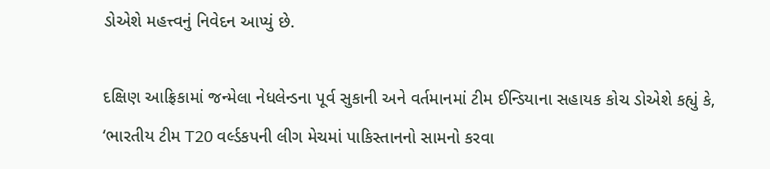ડોએશે મહત્ત્વનું નિવેદન આપ્યું છે.

દક્ષિણ આફ્રિકામાં જન્મેલા નેધલેન્ડના પૂર્વ સુકાની અને વર્તમાનમાં ટીમ ઈન્ડિયાના સહાયક કોચ ડોએશે કહ્યું કે, ‘ભારતીય ટીમ T20 વર્લ્ડકપની લીગ મેચમાં પાકિસ્તાનનો સામનો કરવા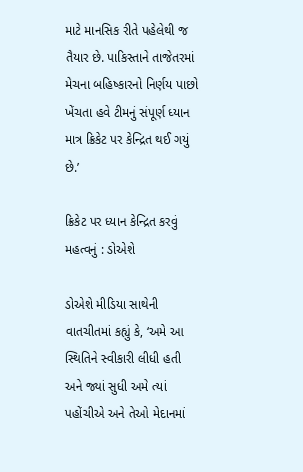માટે માનસિક રીતે પહેલેથી જ તૈયાર છે. પાકિસ્તાને તાજેતરમાં મેચના બહિષ્કારનો નિર્ણય પાછો ખેંચતા હવે ટીમનું સંપૂર્ણ ધ્યાન માત્ર ક્રિકેટ પર કેન્દ્રિત થઈ ગયું છે.’

ક્રિકેટ પર ધ્યાન કેન્દ્રિત કરવું મહત્વનું : ડોએશે

ડોએશે મીડિયા સાથેની વાતચીતમાં કહ્યું કે, ‘અમે આ સ્થિતિને સ્વીકારી લીધી હતી અને જ્યાં સુધી અમે ત્યાં પહોંચીએ અને તેઓ મેદાનમાં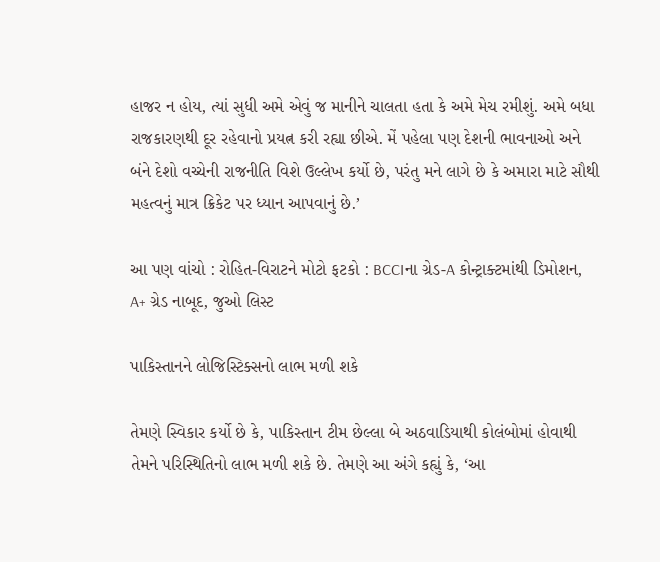હાજર ન હોય, ત્યાં સુધી અમે એવું જ માનીને ચાલતા હતા કે અમે મેચ રમીશું. અમે બધા રાજકારણથી દૂર રહેવાનો પ્રયત્ન કરી રહ્યા છીએ. મેં પહેલા પણ દેશની ભાવનાઓ અને બંને દેશો વચ્ચેની રાજનીતિ વિશે ઉલ્લેખ કર્યો છે, પરંતુ મને લાગે છે કે અમારા માટે સૌથી મહત્વનું માત્ર ક્રિકેટ પર ધ્યાન આપવાનું છે.’

આ પણ વાંચો : રોહિત-વિરાટને મોટો ફટકો : BCCIના ગ્રેડ-A કોન્ટ્રાક્ટમાંથી ડિમોશન, A+ ગ્રેડ નાબૂદ, જુઓ લિસ્ટ

પાકિસ્તાનને લોજિસ્ટિક્સનો લાભ મળી શકે

તેમણે સ્વિકાર કર્યો છે કે, પાકિસ્તાન ટીમ છેલ્લા બે અઠવાડિયાથી કોલંબોમાં હોવાથી તેમને પરિસ્થિતિનો લાભ મળી શકે છે. તેમણે આ અંગે કહ્યું કે, ‘આ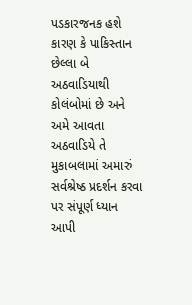પડકારજનક હશે કારણ કે પાકિસ્તાન છેલ્લા બે અઠવાડિયાથી કોલંબોમાં છે અને અમે આવતા અઠવાડિયે તે મુકાબલામાં અમારું સર્વશ્રેષ્ઠ પ્રદર્શન કરવા પર સંપૂર્ણ ધ્યાન આપી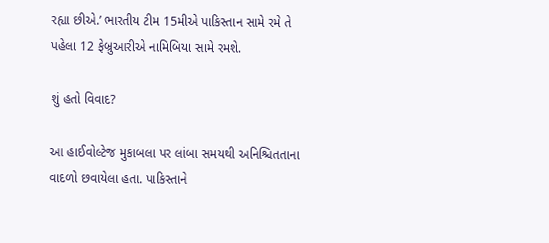રહ્યા છીએ.’ ભારતીય ટીમ 15મીએ પાકિસ્તાન સામે રમે તે પહેલા 12 ફેબ્રુઆરીએ નામિબિયા સામે રમશે.

શું હતો વિવાદ?

આ હાઈવોલ્ટેજ મુકાબલા પર લાંબા સમયથી અનિશ્ચિતતાના વાદળો છવાયેલા હતા. પાકિસ્તાને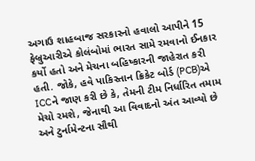અગાઉ શાહબાજ સરકારનો હવાલો આપીને 15 ફેબ્રુઆરીએ કોલંબોમાં ભારત સામે રમવાનો ઈનકાર કર્યો હતો અને મેચના બહિષ્કારની જાહેરાત કરી હતી. જોકે, હવે પાકિસ્તાન ક્રિકેટ બોર્ડ (PCB)એ ICCને જાણ કરી છે કે, તેમની ટીમ નિર્ધારિત તમામ મેચો રમશે, જેનાથી આ વિવાદનો અંત આવ્યો છે અને ટુર્નામેન્ટના સૌથી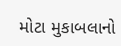મોટા મુકાબલાનો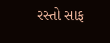રસ્તો સાફ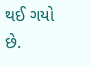થઈ ગયો છે.